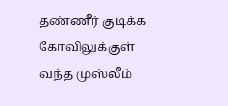தண்ணீர் குடிக்க கோவிலுக்குள் வந்த முஸ்லீம்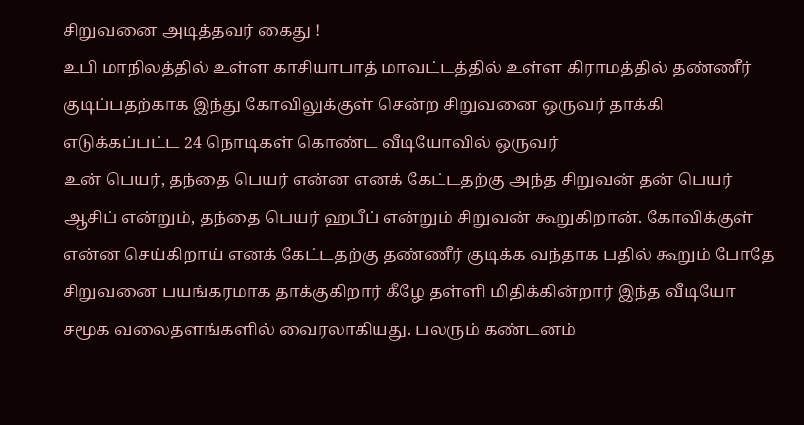சிறுவனை அடித்தவர் கைது !
உபி மாநிலத்தில் உள்ள காசியாபாத் மாவட்டத்தில் உள்ள கிராமத்தில் தண்ணீர் குடிப்பதற்காக இந்து கோவிலுக்குள் சென்ற சிறுவனை ஒருவர் தாக்கி எடுக்கப்பட்ட 24 நொடிகள் கொண்ட வீடியோவில் ஒருவர்
உன் பெயர், தந்தை பெயர் என்ன எனக் கேட்டதற்கு அந்த சிறுவன் தன் பெயர் ஆசிப் என்றும், தந்தை பெயர் ஹபீப் என்றும் சிறுவன் கூறுகிறான். கோவிக்குள் என்ன செய்கிறாய் எனக் கேட்டதற்கு தண்ணீர் குடிக்க வந்தாக பதில் கூறும் போதே சிறுவனை பயங்கரமாக தாக்குகிறார் கீழே தள்ளி மிதிக்கின்றார் இந்த வீடியோ சமூக வலைதளங்களில் வைரலாகியது. பலரும் கண்டனம்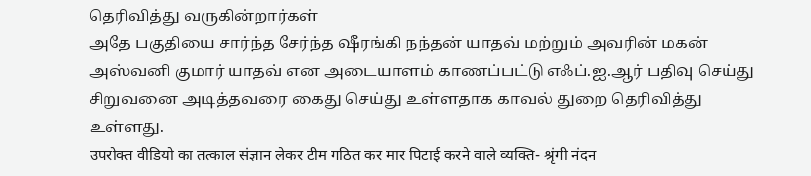தெரிவித்து வருகின்றார்கள்
அதே பகுதியை சார்ந்த சேர்ந்த ஷீரங்கி நந்தன் யாதவ் மற்றும் அவரின் மகன் அஸ்வனி குமார் யாதவ் என அடையாளம் காணப்பட்டு எஃப்.ஐ.ஆர் பதிவு செய்து சிறுவனை அடித்தவரை கைது செய்து உள்ளதாக காவல் துறை தெரிவித்து உள்ளது.
उपरोक्त वीडियो का तत्काल संज्ञान लेकर टीम गठित कर मार पिटाई करने वाले व्यक्ति- श्रृंगी नंदन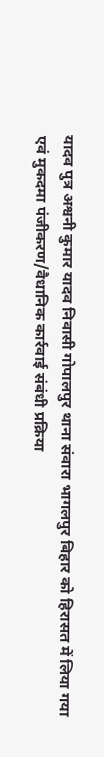यादव पुत्र अश्वनी कुमार यादव निवासी गोपालपुर थाना संवारा भागलपुर बिहार को हिरासत में लिया गया एवं मुकदमा पंजीकरण/वैधानिक कार्रवाई संबंधी प्रक्रिया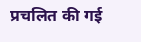प्रचलित की गई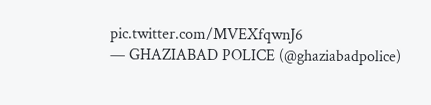pic.twitter.com/MVEXfqwnJ6
— GHAZIABAD POLICE (@ghaziabadpolice)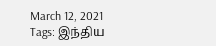March 12, 2021
Tags: இந்திய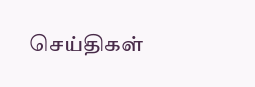செய்திகள்